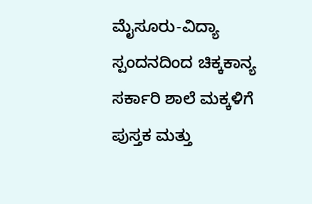ಮೈಸೂರು-ವಿದ್ಯಾ ಸ್ಪಂದನದಿಂದ ಚಿಕ್ಕಕಾನ್ಯ ಸರ್ಕಾರಿ ಶಾಲೆ ಮಕ್ಕಳಿಗೆ ಪುಸ್ತಕ ಮತ್ತು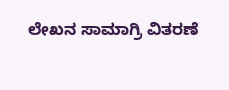ಲೇಖನ ಸಾಮಾಗ್ರಿ ವಿತರಣೆ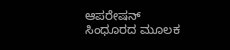ಆಪರೇಷನ್ ಸಿಂಧೂರದ ಮೂಲಕ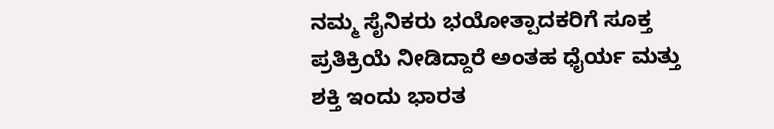ನಮ್ಮ ಸೈನಿಕರು ಭಯೋತ್ಪಾದಕರಿಗೆ ಸೂಕ್ತ ಪ್ರತಿಕ್ರಿಯೆ ನೀಡಿದ್ದಾರೆ ಅಂತಹ‌ ಧೈರ್ಯ ಮತ್ತು ಶಕ್ತಿ ಇಂದು ಭಾರತ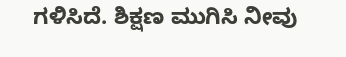ಗಳಿಸಿದೆ. ಶಿಕ್ಷಣ ಮುಗಿಸಿ ನೀವು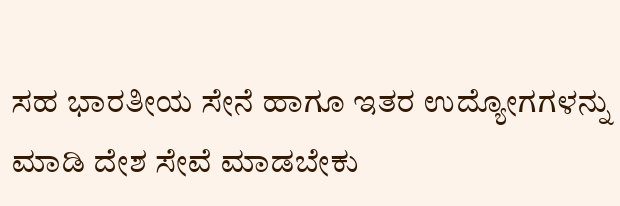ಸಹ ಭಾರತೀಯ ಸೇನೆ ಹಾಗೂ ಇತರ ಉದ್ಯೋಗಗಳನ್ನು ಮಾಡಿ ದೇಶ ಸೇವೆ ಮಾಡಬೇಕು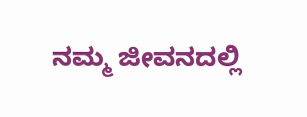ನಮ್ಮ ಜೀವನದಲ್ಲಿ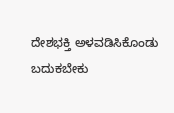ದೇಶಭಕ್ತಿ ಅಳವಡಿಸಿಕೊಂಡು ಬದುಕಬೇಕು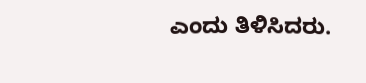ಎಂದು ತಿಳಿಸಿದರು.